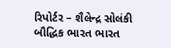રિપોર્ટર – શૈલેન્દ્ર સોલંકી બૌદ્ધિક ભારત ભારત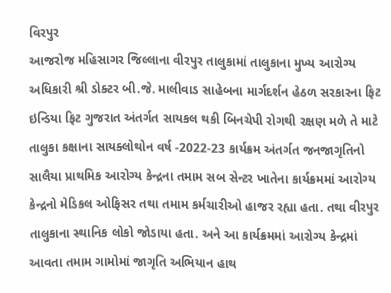વિરપુર
આજરોજ મહિસાગર જિલ્લાના વીરપુર તાલુકામાં તાલુકાના મુખ્ય આરોગ્ય અધિકારી શ્રી ડોક્ટર બી.જે. માલીવાડ સાહેબના માર્ગદર્શન હેઠળ સરકારના ફિટ ઇન્ડિયા ફિટ ગુજરાત અંતર્ગત સાયકલ થકી બિનચેપી રોગથી રક્ષણ મળે તે માટે તાલુકા કક્ષાના સાયક્લોથોન વર્ષ -2022-23 કાર્યક્રમ અંતર્ગત જનજાગૃતિનો સાલૈયા પ્રાથમિક આરોગ્ય કેન્દ્રના તમામ સબ સેન્ટર ખાતેના કાર્યક્રમમાં આરોગ્ય કેન્દ્રનો મેડિકલ ઓફિસર તથા તમામ કર્મચારીઓ હાજર રહ્યા હતા. તથા વીરપુર તાલુકાના સ્થાનિક લોકો જોડાયા હતા. અને આ કાર્યક્રમમાં આરોગ્ય કેન્દ્રમાં આવતા તમામ ગામોમાં જાગૃતિ અભિયાન હાથ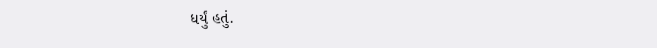ધર્યું હતું.